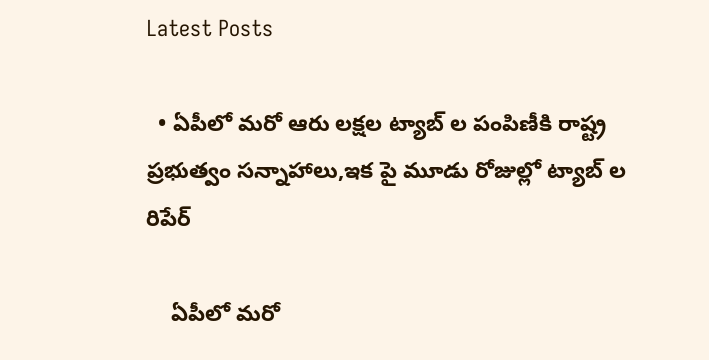Latest Posts

  • ఏపీలో మరో ఆరు లక్షల ట్యాబ్ ల పంపిణీకి రాష్ట్ర ప్రభుత్వం సన్నాహాలు,ఇక పై మూడు రోజుల్లో ట్యాబ్ ల రిపేర్

    ఏపీలో మరో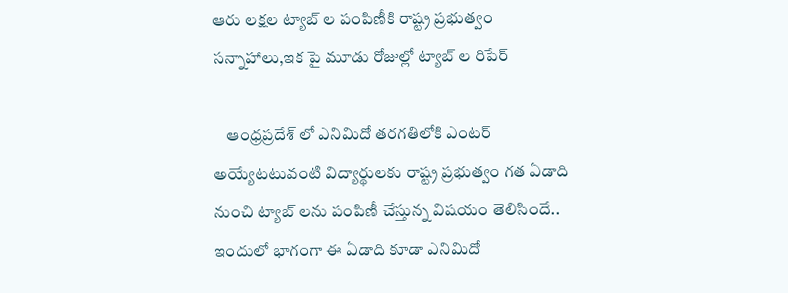ఆరు లక్షల ట్యాబ్ ల పంపిణీకి రాష్ట్ర ప్రభుత్వం సన్నాహాలు,ఇక పై మూడు రోజుల్లో ట్యాబ్ ల రిపేర్

    ఆంధ్రప్రదేశ్ లో ఎనిమిదో తరగతిలోకి ఎంటర్ అయ్యేటటువంటి విద్యార్థులకు రాష్ట్ర ప్రభుత్వం గత ఏడాది నుంచి ట్యాబ్ లను పంపిణీ చేస్తున్న విషయం తెలిసిందే.. ఇందులో భాగంగా ఈ ఏడాది కూడా ఎనిమిదో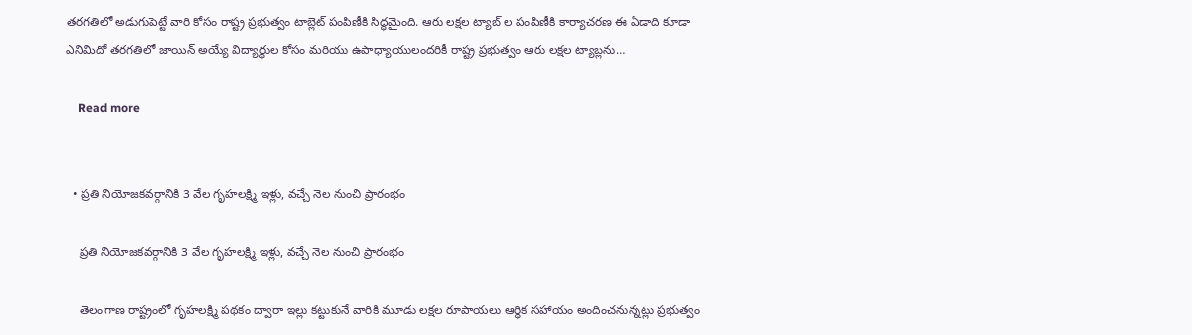తరగతిలో అడుగుపెట్టే వారి కోసం రాష్ట్ర ప్రభుత్వం టాబ్లెట్ పంపిణీకి సిద్ధమైంది. ఆరు లక్షల ట్యాబ్ ల పంపిణీకి కార్యాచరణ ఈ ఏడాది కూడా ఎనిమిదో తరగతిలో జాయిన్ అయ్యే విద్యార్థుల కోసం మరియు ఉపాధ్యాయులందరికీ రాష్ట్ర ప్రభుత్వం ఆరు లక్షల ట్యాబ్లను…

    Read more


  • ప్రతి నియోజకవర్గానికి 3 వేల గృహలక్ష్మి ఇళ్లు, వచ్చే నెల నుంచి ప్రారంభం

    ప్రతి నియోజకవర్గానికి 3 వేల గృహలక్ష్మి ఇళ్లు, వచ్చే నెల నుంచి ప్రారంభం

    తెలంగాణ రాష్ట్రంలో గృహలక్ష్మి పథకం ద్వారా ఇల్లు కట్టుకునే వారికి మూడు లక్షల రూపాయలు ఆర్థిక సహాయం అందించనున్నట్లు ప్రభుత్వం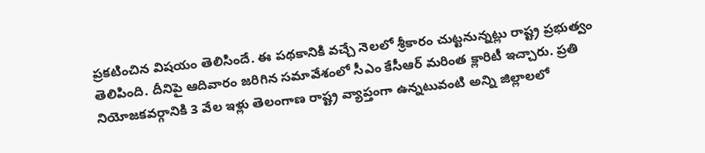ప్రకటించిన విషయం తెలిసిందే. ఈ పథకానికి వచ్చే నెలలో శ్రీకారం చుట్టనున్నట్లు రాష్ట్ర ప్రభుత్వం తెలిపింది. దీనిపై ఆదివారం జరిగిన సమావేశంలో సీఎం కేసీఆర్ మరింత క్లారిటీ ఇచ్చారు. ప్రతి నియోజకవర్గానికి 3 వేల ఇళ్లు తెలంగాణ రాష్ట్ర వ్యాప్తంగా ఉన్నటువంటి అన్ని జిల్లాలలో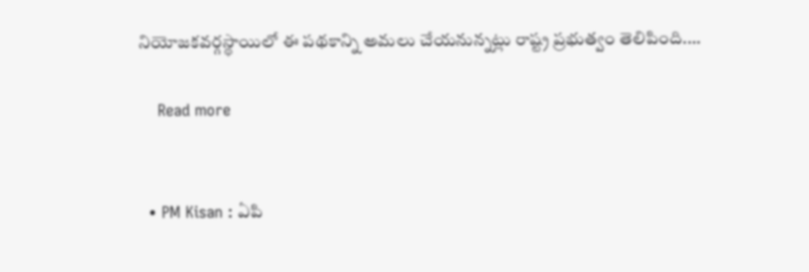నియోజకవర్గస్థాయిలో ఈ పథకాన్ని అమలు చేయనున్నట్లు రాష్ట్ర ప్రభుత్వం తెలిపింది.…

    Read more


  • PM Kisan : ఏపి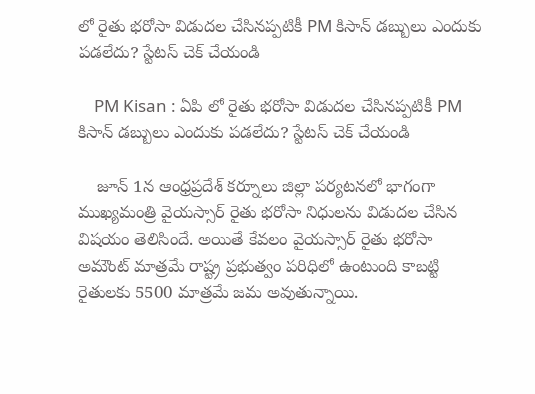లో రైతు భరోసా విడుదల చేసినప్పటికీ PM కిసాన్ డబ్బులు ఎందుకు పడలేదు? స్టేటస్ చెక్ చేయండి

    PM Kisan : ఏపి లో రైతు భరోసా విడుదల చేసినప్పటికీ PM కిసాన్ డబ్బులు ఎందుకు పడలేదు? స్టేటస్ చెక్ చేయండి

    జూన్ 1న ఆంధ్రప్రదేశ్ కర్నూలు జిల్లా పర్యటనలో భాగంగా ముఖ్యమంత్రి వైయస్సార్ రైతు భరోసా నిధులను విడుదల చేసిన విషయం తెలిసిందే. అయితే కేవలం వైయస్సార్ రైతు భరోసా అమౌంట్ మాత్రమే రాష్ట్ర ప్రభుత్వం పరిధిలో ఉంటుంది కాబట్టి రైతులకు 5500 మాత్రమే జమ అవుతున్నాయి.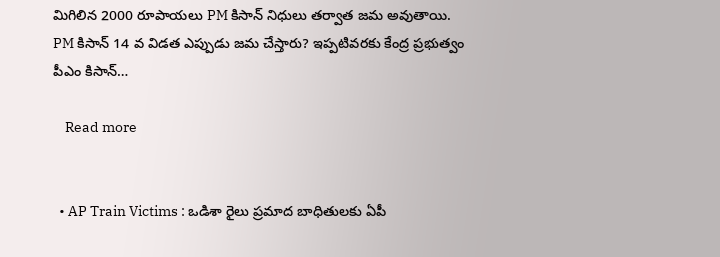మిగిలిన 2000 రూపాయలు PM కిసాన్ నిధులు తర్వాత జమ అవుతాయి. PM కిసాన్ 14 వ విడత ఎప్పుడు జమ చేస్తారు? ఇప్పటివరకు కేంద్ర ప్రభుత్వం పీఎం కిసాన్…

    Read more


  • AP Train Victims : ఒడిశా రైలు ప్రమాద బాధితులకు ఏపీ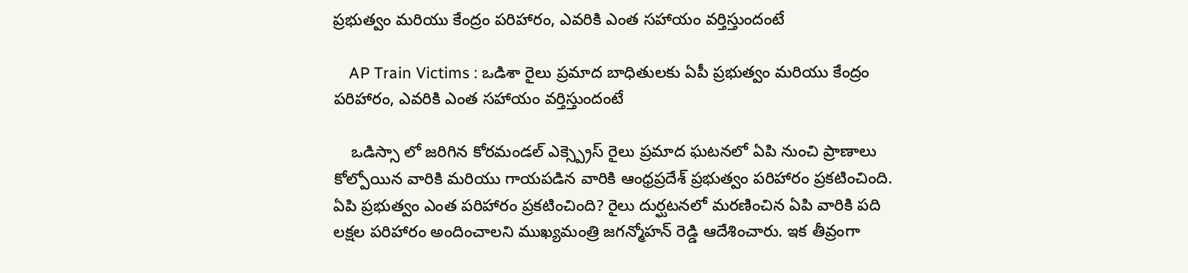ప్రభుత్వం మరియు కేంద్రం పరిహారం, ఎవరికి ఎంత సహాయం వర్తిస్తుందంటే

    AP Train Victims : ఒడిశా రైలు ప్రమాద బాధితులకు ఏపీ ప్రభుత్వం మరియు కేంద్రం పరిహారం, ఎవరికి ఎంత సహాయం వర్తిస్తుందంటే

    ఒడిస్సా లో జరిగిన కోరమండల్ ఎక్స్ప్రెస్ రైలు ప్రమాద ఘటనలో ఏపి నుంచి ప్రాణాలు కోల్పోయిన వారికి మరియు గాయపడిన వారికి ఆంధ్రప్రదేశ్ ప్రభుత్వం పరిహారం ప్రకటించింది. ఏపి ప్రభుత్వం ఎంత పరిహారం ప్రకటించింది? రైలు దుర్ఘటనలో మరణించిన ఏపి వారికి పది లక్షల పరిహారం అందించాలని ముఖ్యమంత్రి జగన్మోహన్ రెడ్డి ఆదేశించారు. ఇక తీవ్రంగా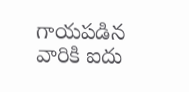గాయపడిన వారికి ఐదు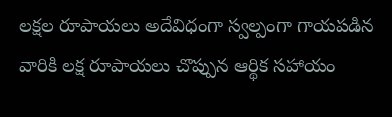లక్షల రూపాయలు అదేవిధంగా స్వల్పంగా గాయపడిన వారికి లక్ష రూపాయలు చొప్పున ఆర్థిక సహాయం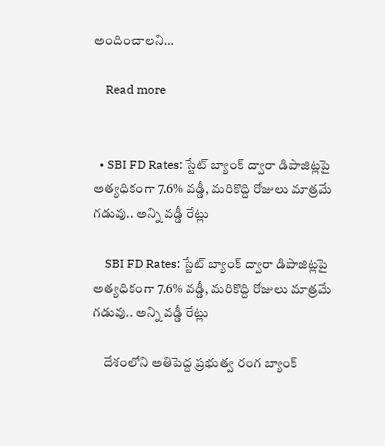అందించాలని…

    Read more


  • SBI FD Rates: స్టేట్ బ్యాంక్ ద్వారా డిపాజిట్లపై అత్యధికంగా 7.6% వడ్డీ, మరికొద్ది రోజులు మాత్రమే గడువు.. అన్ని వడ్డీ రేట్లు

    SBI FD Rates: స్టేట్ బ్యాంక్ ద్వారా డిపాజిట్లపై అత్యధికంగా 7.6% వడ్డీ, మరికొద్ది రోజులు మాత్రమే గడువు.. అన్ని వడ్డీ రేట్లు

    దేశంలోని అతిపెద్ద ప్రభుత్వ రంగ బ్యాంక్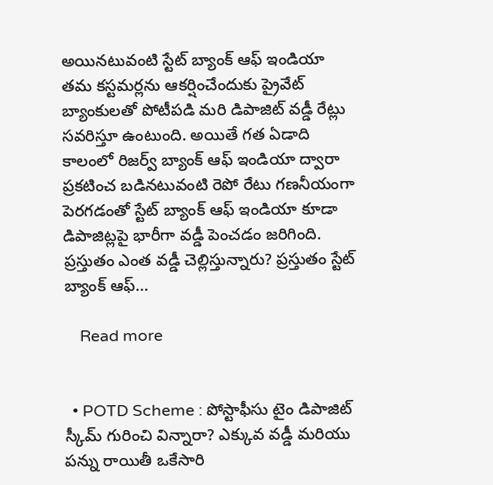అయినటువంటి స్టేట్ బ్యాంక్ ఆఫ్ ఇండియా తమ కస్టమర్లను ఆకర్షించేందుకు ప్రైవేట్ బ్యాంకులతో పోటీపడి మరి డిపాజిట్ వడ్డీ రేట్లు సవరిస్తూ ఉంటుంది. అయితే గత ఏడాది కాలంలో రిజర్వ్ బ్యాంక్ ఆఫ్ ఇండియా ద్వారా ప్రకటించ బడినటువంటి రెపో రేటు గణనీయంగా పెరగడంతో స్టేట్ బ్యాంక్ ఆఫ్ ఇండియా కూడా డిపాజిట్లపై భారీగా వడ్డీ పెంచడం జరిగింది. ప్రస్తుతం ఎంత వడ్డీ చెల్లిస్తున్నారు? ప్రస్తుతం స్టేట్ బ్యాంక్ ఆఫ్…

    Read more


  • POTD Scheme : పోస్టాఫీసు టైం డిపాజిట్ స్కీమ్ గురించి విన్నారా? ఎక్కువ వడ్డీ మరియు పన్ను రాయితీ ఒకేసారి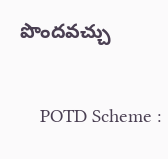పొందవచ్చు

    POTD Scheme :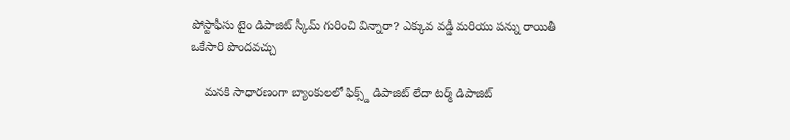పోస్టాఫీసు టైం డిపాజిట్ స్కీమ్ గురించి విన్నారా? ఎక్కువ వడ్డీ మరియు పన్ను రాయితీ ఒకేసారి పొందవచ్చు

    మనకి సాధారణంగా బ్యాంకులలో ఫిక్స్డ్ డిపాజిట్ లేదా టర్మ్ డిపాజిట్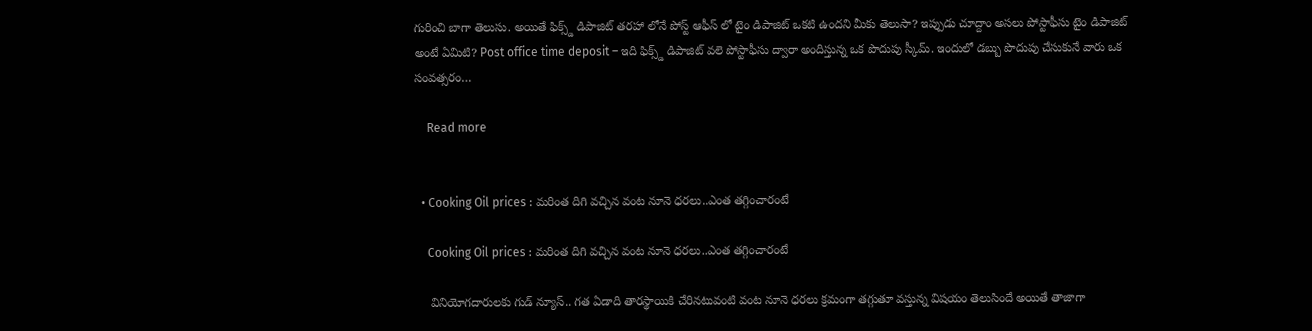గురించి బాగా తెలుసు. అయితే ఫిక్స్డ్ డిపాజిట్ తరహా లోనే పోస్ట్ ఆఫీస్ లో టైం డిపాజిట్ ఒకటి ఉందని మీకు తెలుసా? ఇప్పుడు చూద్దాం అసలు పోస్టాఫీసు టైం డిపాజిట్ అంటే ఏమిటి? Post office time deposit – ఇది ఫిక్స్డ్ డిపాజిట్ వలె పోస్టాఫీసు ద్వారా అందిస్తున్న ఒక పొదుపు స్కీమ్. ఇందులో డబ్బు పొదుపు చేసుకునే వారు ఒక సంవత్సరం…

    Read more


  • Cooking Oil prices : మరింత దిగి వచ్చిన వంట నూనె ధరలు..ఎంత తగ్గించారంటే

    Cooking Oil prices : మరింత దిగి వచ్చిన వంట నూనె ధరలు..ఎంత తగ్గించారంటే

    వినియోగదారులకు గుడ్ న్యూస్.. గత ఏడాది తారస్థాయికి చేరినటువంటి వంట నూనె ధరలు క్రమంగా తగ్గుతూ వస్తున్న విషయం తెలుసిందే అయితే తాజాగా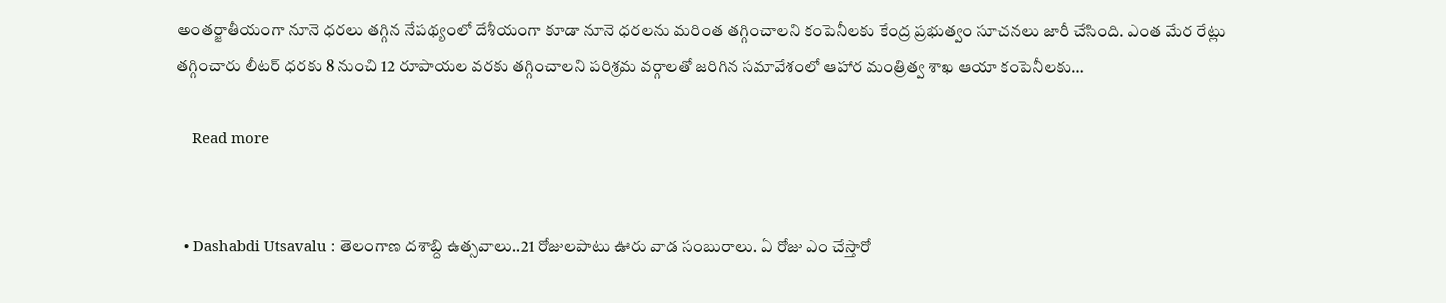అంతర్జాతీయంగా నూనె ధరలు తగ్గిన నేపథ్యంలో దేశీయంగా కూడా నూనె ధరలను మరింత తగ్గించాలని కంపెనీలకు కేంద్ర ప్రభుత్వం సూచనలు జారీ చేసింది. ఎంత మేర రేట్లు తగ్గించారు లీటర్ ధరకు 8 నుంచి 12 రూపాయల వరకు తగ్గించాలని పరిశ్రమ వర్గాలతో జరిగిన సమావేశంలో ఆహార మంత్రిత్వ శాఖ ఆయా కంపెనీలకు…

    Read more


  • Dashabdi Utsavalu : తెలంగాణ దశాబ్ది ఉత్సవాలు..21 రోజులపాటు ఊరు వాడ సంబురాలు. ఏ రోజు ఎం చేస్తారో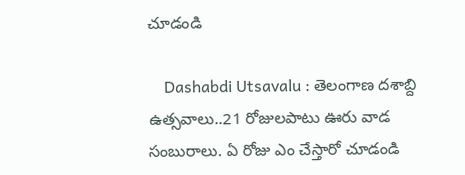చూడండి

    Dashabdi Utsavalu : తెలంగాణ దశాబ్ది ఉత్సవాలు..21 రోజులపాటు ఊరు వాడ సంబురాలు. ఏ రోజు ఎం చేస్తారో చూడండి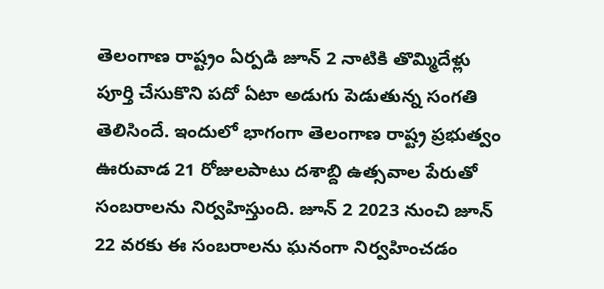తెలంగాణ రాష్ట్రం ఏర్పడి జూన్ 2 నాటికి తొమ్మిదేళ్లు పూర్తి చేసుకొని పదో ఏటా అడుగు పెడుతున్న సంగతి తెలిసిందే. ఇందులో భాగంగా తెలంగాణ రాష్ట్ర ప్రభుత్వం ఊరువాడ 21 రోజులపాటు దశాబ్ది ఉత్సవాల పేరుతో సంబరాలను నిర్వహిస్తుంది. జూన్ 2 2023 నుంచి జూన్ 22 వరకు ఈ సంబరాలను ఘనంగా నిర్వహించడం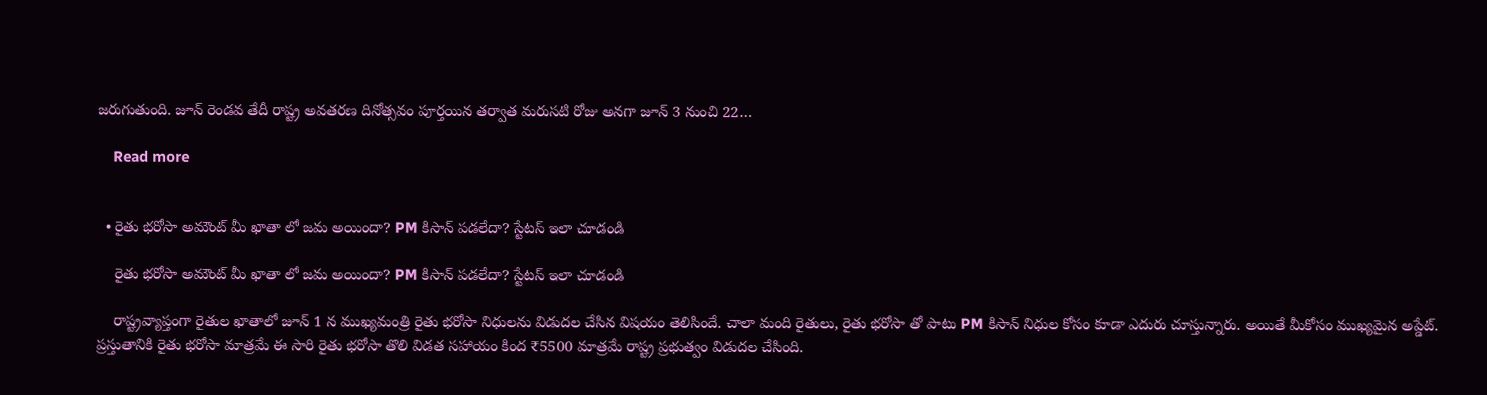జరుగుతుంది. జూన్ రెండవ తేదీ రాష్ట్ర అవతరణ దినోత్సవం పూర్తయిన తర్వాత మరుసటి రోజు అనగా జూన్ 3 నుంచి 22…

    Read more


  • రైతు భరోసా అమౌంట్ మీ ఖాతా లో జమ అయిందా? PM కిసాన్ పడలేదా? స్టేటస్ ఇలా చూడండి

    రైతు భరోసా అమౌంట్ మీ ఖాతా లో జమ అయిందా? PM కిసాన్ పడలేదా? స్టేటస్ ఇలా చూడండి

    రాష్ట్రవ్యాప్తంగా రైతుల ఖాతాలో జూన్ 1 న ముఖ్యమంత్రి రైతు భరోసా నిధులను విడుదల చేసిన విషయం తెలిసిందే. చాలా మంది రైతులు, రైతు భరోసా తో పాటు PM కిసాన్ నిధుల కోసం కూడా ఎదురు చూస్తున్నారు. అయితే మీకోసం ముఖ్యమైన అప్డేట్. ప్రస్తుతానికి రైతు భరోసా మాత్రమే ఈ సారి రైతు భరోసా తొలి విడత సహాయం కింద ₹5500 మాత్రమే రాష్ట్ర ప్రభుత్వం విడుదల చేసింది.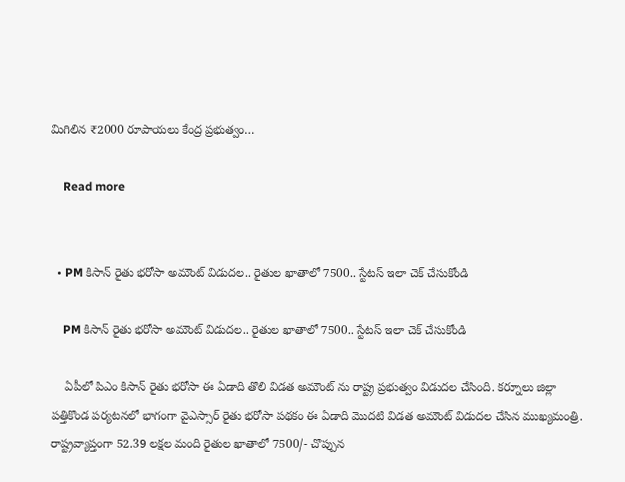మిగిలిన ₹2000 రూపాయలు కేంద్ర ప్రభుత్వం…

    Read more


  • PM కిసాన్ రైతు భరోసా అమౌంట్ విడుదల.. రైతుల ఖాతాలో 7500.. స్టేటస్ ఇలా చెక్ చేసుకోండి

    PM కిసాన్ రైతు భరోసా అమౌంట్ విడుదల.. రైతుల ఖాతాలో 7500.. స్టేటస్ ఇలా చెక్ చేసుకోండి

    ఏపీలో పిఎం కిసాన్ రైతు భరోసా ఈ ఏడాది తొలి విడత అమౌంట్ ను రాష్ట్ర ప్రభుత్వం విడుదల చేసింది. కర్నూలు జిల్లా పత్తికొండ పర్యటనలో భాగంగా వైఎస్సార్ రైతు భరోసా పథకం ఈ ఏడాది మొదటి విడత అమౌంట్ విడుదల చేసిన ముఖ్యమంత్రి. రాష్ట్రవ్యాప్తంగా 52.39 లక్షల మంది రైతుల ఖాతాలో 7500/- చొప్పున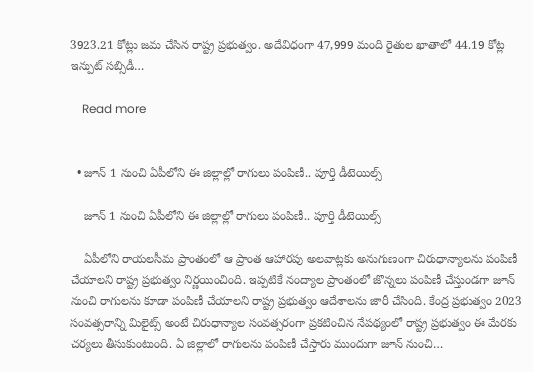3923.21 కోట్లు జమ చేసిన రాష్ట్ర ప్రభుత్వం. అదేవిధంగా 47,999 మంది రైతుల ఖాతాలో 44.19 కోట్ల ఇన్పుట్ సబ్సిడీ…

    Read more


  • జూన్ 1 నుంచి ఏపీలోని ఈ జిల్లాల్లో రాగులు పంపిణీ.. పూర్తి డీటెయిల్స్

    జూన్ 1 నుంచి ఏపీలోని ఈ జిల్లాల్లో రాగులు పంపిణీ.. పూర్తి డీటెయిల్స్

    ఏపీలోని రాయలసీమ ప్రాంతంలో ఆ ప్రాంత ఆహారపు అలవాట్లకు అనుగుణంగా చిరుధాన్యాలను పంపిణీ చేయాలని రాష్ట్ర ప్రభుత్వం నిర్ణయించింది. ఇప్పటికే నంద్యాల ప్రాంతంలో జొన్నలు పంపిణీ చేస్తుండగా జూన్ నుంచి రాగులను కూడా పంపిణీ చేయాలని రాష్ట్ర ప్రభుత్వం ఆదేశాలను జారీ చేసింది. కేంద్ర ప్రభుత్వం 2023 సంవత్సరాన్ని మిలైట్స్ అంటే చిరుధాన్యాల సంవత్సరంగా ప్రకటించిన నేపథ్యంలో రాష్ట్ర ప్రభుత్వం ఈ మేరకు చర్యలు తీసుకుంటుంది. ఏ జిల్లాలో రాగులను పంపిణీ చేస్తారు ముందుగా జూన్ నుంచి…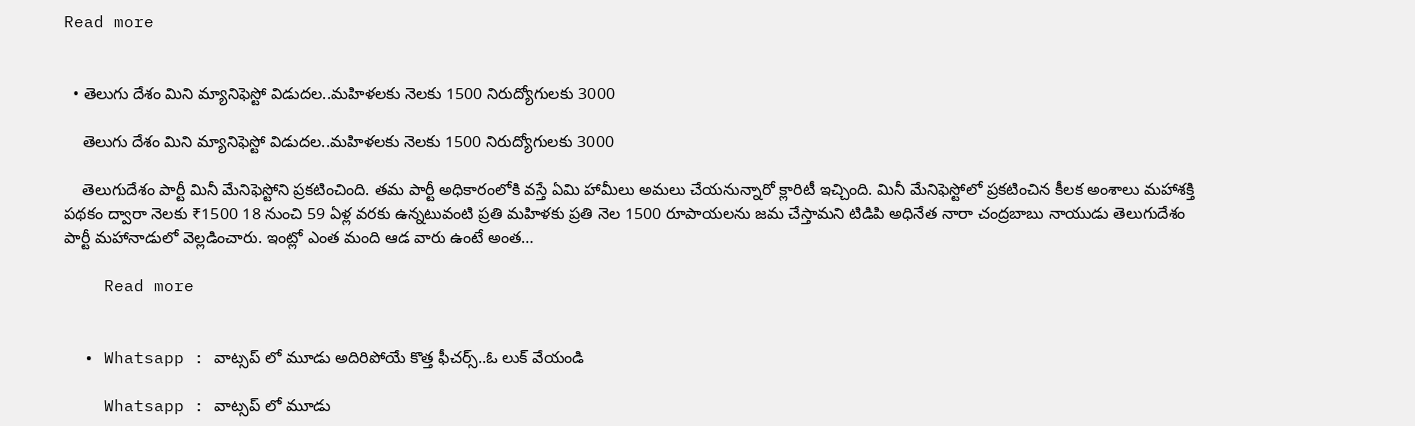Read more


  • తెలుగు దేశం మిని మ్యానిఫెస్టో విడుదల..మహిళలకు నెలకు 1500 నిరుద్యోగులకు 3000

    తెలుగు దేశం మిని మ్యానిఫెస్టో విడుదల..మహిళలకు నెలకు 1500 నిరుద్యోగులకు 3000

    తెలుగుదేశం పార్టీ మినీ మేనిఫెస్టోని ప్రకటించింది. తమ పార్టీ అధికారంలోకి వస్తే ఏమి హామీలు అమలు చేయనున్నారో క్లారిటీ ఇచ్చింది. మినీ మేనిఫెస్టోలో ప్రకటించిన కీలక అంశాలు మహాశక్తి పథకం ద్వారా నెలకు ₹1500 18 నుంచి 59 ఏళ్ల వరకు ఉన్నటువంటి ప్రతి మహిళకు ప్రతి నెల 1500 రూపాయలను జమ చేస్తామని టిడిపి అధినేత నారా చంద్రబాబు నాయుడు తెలుగుదేశం పార్టీ మహానాడులో వెల్లడించారు. ఇంట్లో ఎంత మంది ఆడ వారు ఉంటే అంత…

    Read more


  • Whatsapp : వాట్సప్ లో మూడు అదిరిపోయే కొత్త ఫీచర్స్..ఓ లుక్ వేయండి

    Whatsapp : వాట్సప్ లో మూడు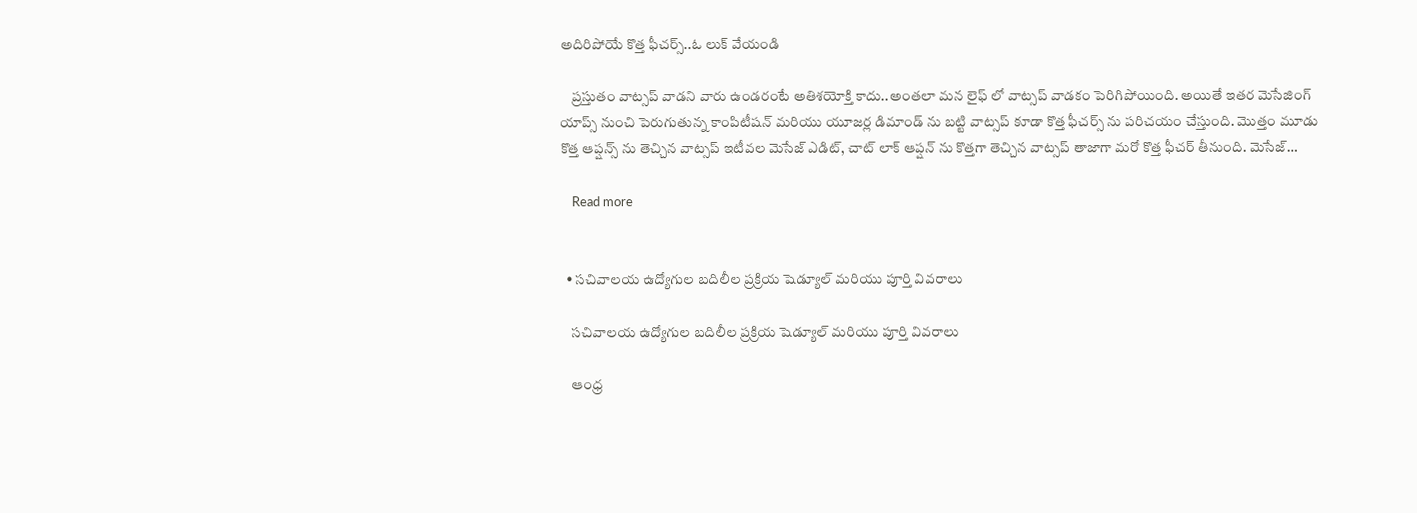అదిరిపోయే కొత్త ఫీచర్స్..ఓ లుక్ వేయండి

    ప్రస్తుతం వాట్సప్ వాడని వారు ఉండరంటే అతిశయోక్తి కాదు..అంతలా మన లైఫ్ లో వాట్సప్ వాడకం పెరిగిపోయింది. అయితే ఇతర మెసేజింగ్ యాప్స్ నుంచి పెరుగుతున్న కాంపిటీషన్ మరియు యూజర్ల డిమాండ్ ను బట్టి వాట్సప్ కూడా కొత్త ఫీచర్స్ ను పరిచయం చేస్తుంది. మొత్తం మూడు కొత్త ఆప్షన్స్ ను తెచ్చిన వాట్సప్ ఇటీవల మెసేజ్ ఎడిట్, చాట్ లాక్ ఆప్షన్ ను కొత్తగా తెచ్చిన వాట్సప్ తాజాగా మరో కొత్త ఫీచర్ తీనుంది. మెసేజ్…

    Read more


  • సచివాలయ ఉద్యోగుల బదిలీల ప్రక్రియ షెడ్యూల్ మరియు పూర్తి వివరాలు

    సచివాలయ ఉద్యోగుల బదిలీల ప్రక్రియ షెడ్యూల్ మరియు పూర్తి వివరాలు

    ఆంధ్ర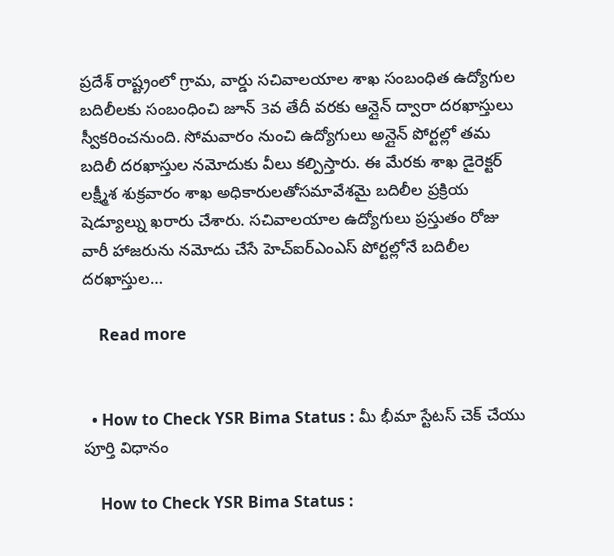ప్రదేశ్ రాష్ట్రంలో గ్రామ, వార్డు సచివాలయాల శాఖ సంబంధిత ఉద్యోగుల బదిలీలకు సంబంధించి జూన్ 3వ తేదీ వరకు ఆన్లైన్ ద్వారా దరఖాస్తులు స్వీకరించనుంది. సోమవారం నుంచి ఉద్యోగులు అన్లైన్ పోర్టల్లో తమ బదిలీ దరఖాస్తుల నమోదుకు వీలు కల్పిస్తారు. ఈ మేరకు శాఖ డైరెక్టర్ లక్ష్మీశ శుక్రవారం శాఖ అధికారులతోసమావేశమై బదిలీల ప్రక్రియ షెడ్యూల్ను ఖరారు చేశారు. సచివాలయాల ఉద్యోగులు ప్రస్తుతం రోజు వారీ హాజరును నమోదు చేసే హెచ్ఐర్ఎంఎస్ పోర్టల్లోనే బదిలీల దరఖాస్తుల…

    Read more


  • How to Check YSR Bima Status : మీ భీమా స్టేటస్ చెక్ చేయు పూర్తి విధానం

    How to Check YSR Bima Status :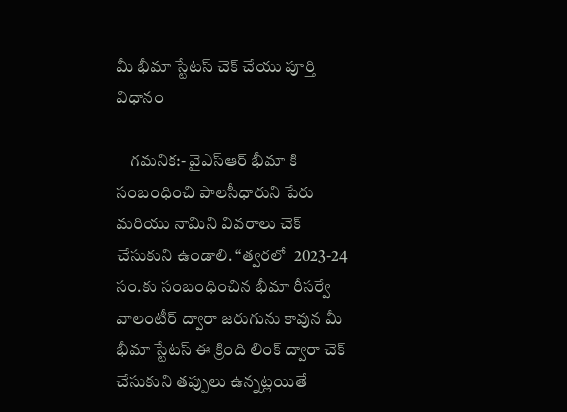మీ భీమా స్టేటస్ చెక్ చేయు పూర్తి విధానం

    గమనిక:- వైఎస్ఆర్ భీమా కి సంబంధించి పాలసీధారుని పేరు మరియు నామిని వివరాలు చెక్ చేసుకుని ఉండాలి. “త్వరలో  2023-24 సం.కు సంబంధించిన భీమా రీసర్వే వాలంటీర్ ద్వారా జరుగును కావున మీ భీమా స్టేటస్ ఈ క్రింది లింక్ ద్వారా చెక్ చేసుకుని తప్పులు ఉన్నట్లయితే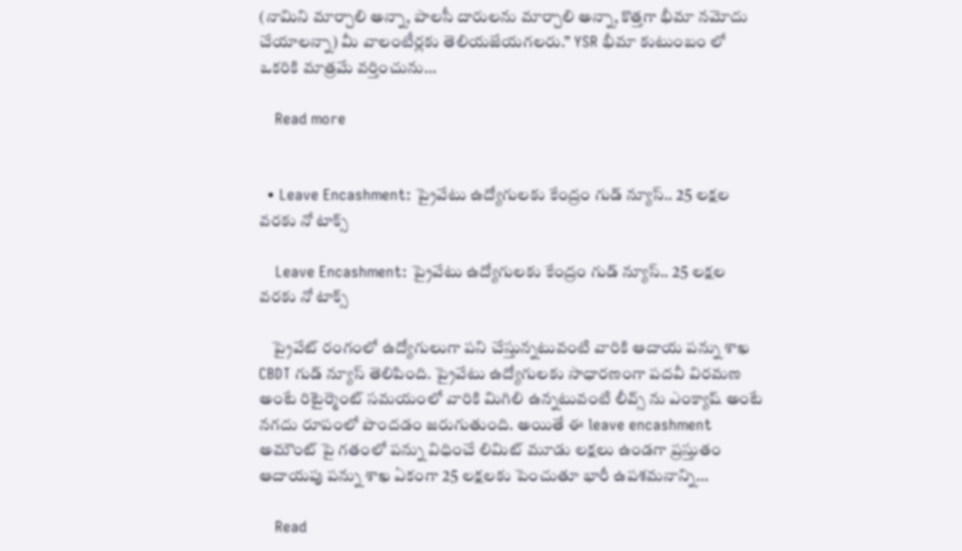(నామిని మార్చాలి అన్నా, పాలసీ దారులను మార్చాలి అన్నా, కొత్తగా భీమా నమోదు చేయాలన్నా) మీ వాలంటీర్లకు తెలియజేయగలరు.” YSR భీమా కుటుంబం లో ఒకరికి మాత్రమే వర్తించును…

    Read more


  • Leave Encashment: ప్రైవేటు ఉద్యోగులకు కేంద్రం గుడ్ న్యూస్.. 25 లక్షల వరకు నో టాక్స్

    Leave Encashment: ప్రైవేటు ఉద్యోగులకు కేంద్రం గుడ్ న్యూస్.. 25 లక్షల వరకు నో టాక్స్

    ప్రైవేట్ రంగంలో ఉద్యోగులుగా పని చేస్తున్నటువంటి వారికి ఆదాయ పన్ను శాఖ CBDT గుడ్ న్యూస్ తెలిపింది. ప్రైవేటు ఉద్యోగులకు సాధారణంగా పదవీ విరమణ అంటే రిటైర్మెంట్ సమయంలో వారికి మిగిలి ఉన్నటువంటి లీవ్స్ ను ఎంక్యాష్ అంటే నగదు రూపంలో పొందడం జరుగుతుంది. అయితే ఈ leave encashment అమౌంట్ పై గతంలో పన్ను విధించే లిమిట్ మూడు లక్షలు ఉండగా ప్రస్తుతం ఆదాయపు పన్ను శాఖ ఏకంగా 25 లక్షలకు పెంచుతూ భారీ ఉపశమనాన్ని…

    Read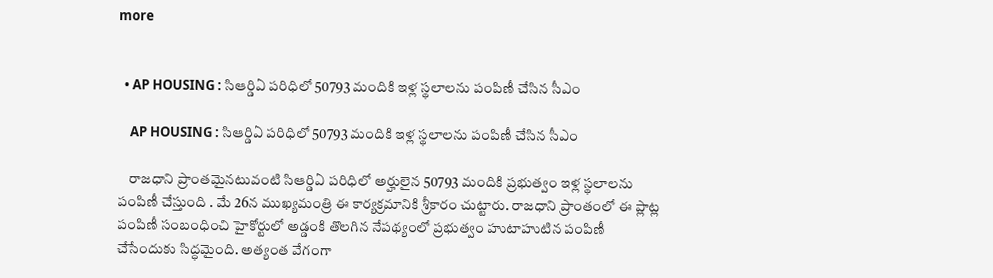more


  • AP HOUSING : సిఆర్డిఏ పరిధిలో 50793 మందికి ఇళ్ల స్థలాలను పంపిణీ చేసిన సీఎం

    AP HOUSING : సిఆర్డిఏ పరిధిలో 50793 మందికి ఇళ్ల స్థలాలను పంపిణీ చేసిన సీఎం

    రాజధాని ప్రాంతమైనటువంటి సిఆర్డిఏ పరిధిలో అర్హులైన 50793 మందికి ప్రభుత్వం ఇళ్ల స్థలాలను పంపిణీ చేస్తుంది . మే 26న ముఖ్యమంత్రి ఈ కార్యక్రమానికి శ్రీకారం చుట్టారు. రాజధాని ప్రాంతంలో ఈ ప్లాట్ల పంపిణీ సంబంధించి హైకోర్టులో అడ్డంకి తొలగిన నేపథ్యంలో ప్రభుత్వం హుటాహుటిన పంపిణీ చేసేందుకు సిద్ధమైంది. అత్యంత వేగంగా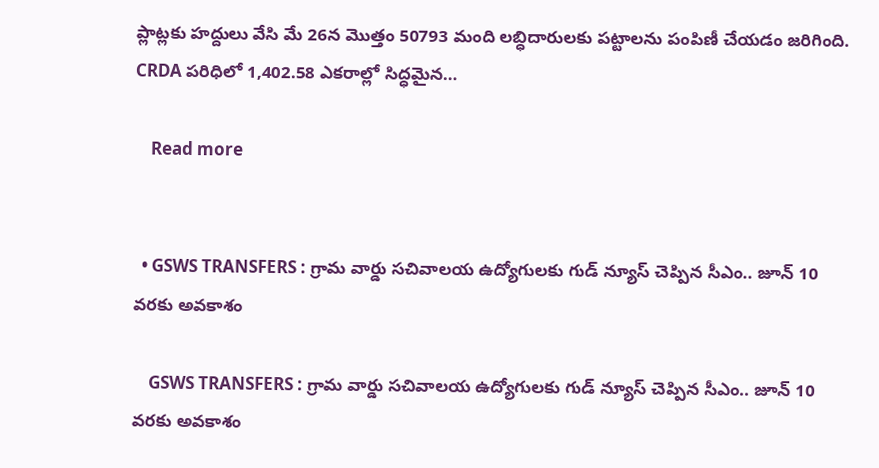ప్లాట్లకు హద్దులు వేసి మే 26న మొత్తం 50793 మంది లబ్ధిదారులకు పట్టాలను పంపిణీ చేయడం జరిగింది. CRDA పరిధిలో 1,402.58 ఎకరాల్లో సిద్ధమైన…

    Read more


  • GSWS TRANSFERS : గ్రామ వార్డు సచివాలయ ఉద్యోగులకు గుడ్ న్యూస్ చెప్పిన సీఎం.. జూన్ 10 వరకు అవకాశం

    GSWS TRANSFERS : గ్రామ వార్డు సచివాలయ ఉద్యోగులకు గుడ్ న్యూస్ చెప్పిన సీఎం.. జూన్ 10 వరకు అవకాశం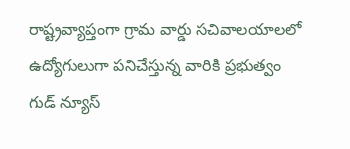రాష్ట్రవ్యాప్తంగా గ్రామ వార్డు సచివాలయాలలో ఉద్యోగులుగా పనిచేస్తున్న వారికి ప్రభుత్వం గుడ్ న్యూస్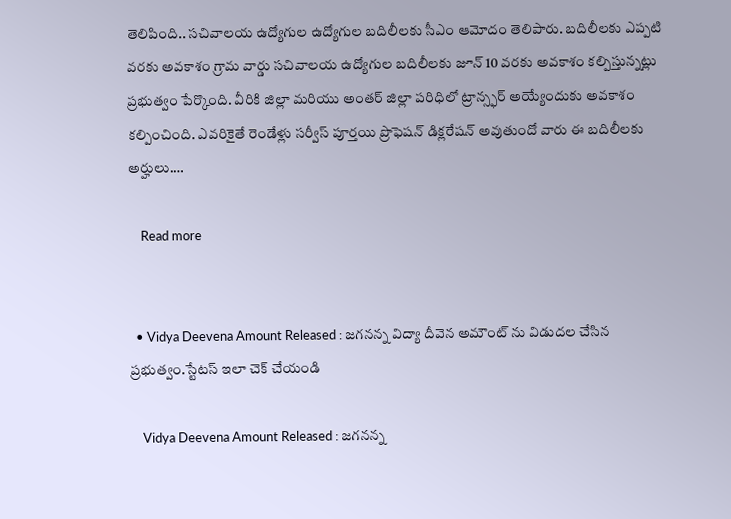తెలిపింది.. సచివాలయ ఉద్యోగుల ఉద్యోగుల బదిలీలకు సీఎం ఆమోదం తెలిపారు. బదిలీలకు ఎప్పటి వరకు అవకాశం గ్రామ వార్డు సచివాలయ ఉద్యోగుల బదిలీలకు జూన్ 10 వరకు అవకాశం కల్పిస్తున్నట్లు ప్రభుత్వం పేర్కొంది. వీరికి జిల్లా మరియు అంతర్ జిల్లా పరిధిలో ట్రాన్స్ఫర్ అయ్యేందుకు అవకాశం కల్పించింది. ఎవరికైతే రెండేళ్లు సర్వీస్ పూర్తయి ప్రొఫెషన్ డిక్లరేషన్ అవుతుందో వారు ఈ బదిలీలకు అర్హులు.…

    Read more


  • Vidya Deevena Amount Released : జగనన్న విద్యా దీవెన అమౌంట్ ను విడుదల చేసిన ప్రభుత్వం.స్టేటస్ ఇలా చెక్ చేయండి

    Vidya Deevena Amount Released : జగనన్న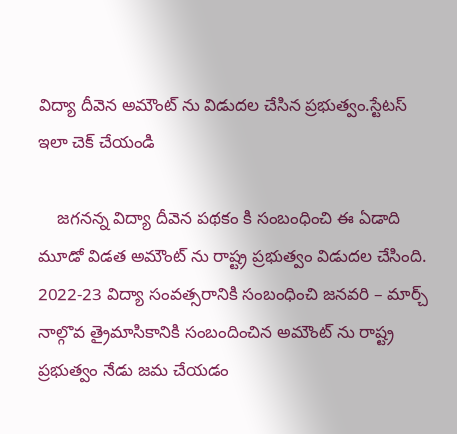విద్యా దీవెన అమౌంట్ ను విడుదల చేసిన ప్రభుత్వం.స్టేటస్ ఇలా చెక్ చేయండి

    జగనన్న విద్యా దీవెన పథకం కి సంబంధించి ఈ ఏడాది మూడో విడత అమౌంట్ ను రాష్ట్ర ప్రభుత్వం విడుదల చేసింది. 2022-23 విద్యా సంవత్సరానికి సంబంధించి జనవరి – మార్చ్ నాల్గొవ త్రైమాసికానికి సంబందించిన అమౌంట్ ను రాష్ట్ర ప్రభుత్వం నేడు జమ చేయడం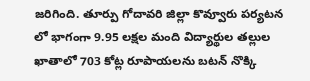జరిగింది. తూర్పు గోదావరి జిల్లా కొవ్వూరు పర్యటన లో భాగంగా 9.95 లక్షల మంది విద్యార్థుల తల్లుల ఖాతాలో 703 కోట్ల రూపాయలను బటన్ నొక్కి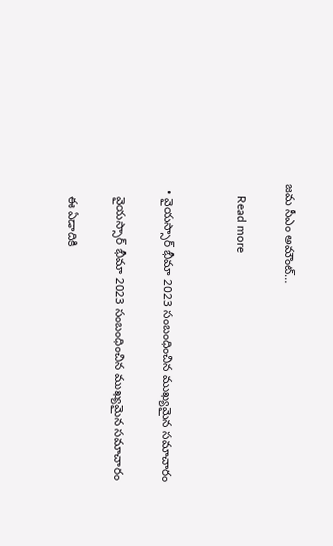జమ సీఎం అమౌంట్…

    Read more


  • వైయస్సార్ భీమా 2023 సంబంధించిన ముఖ్యమైన సమాచారం

    వైయస్సార్ భీమా 2023 సంబంధించిన ముఖ్యమైన సమాచారం

    ఈ ఏడాదికి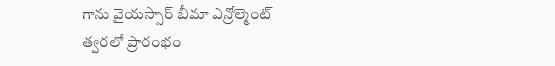గాను వైయస్సార్ బీమా ఎన్రోల్మెంట్ త్వరలో ప్రారంభం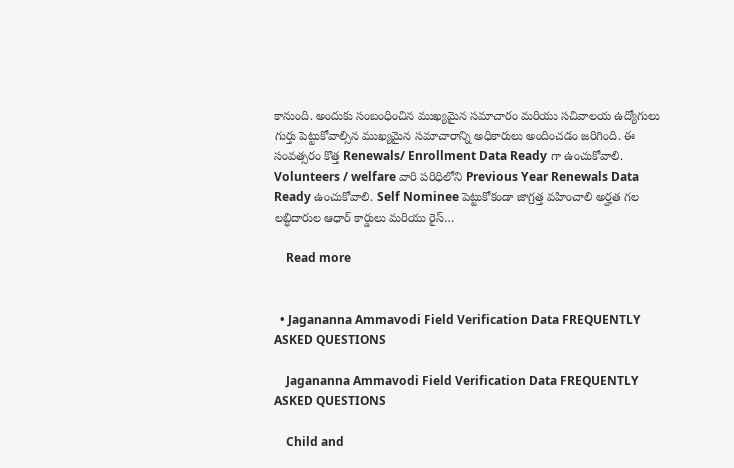కానుంది. అందుకు సంబంధించిన ముఖ్యమైన సమాచారం మరియు సచివాలయ ఉద్యోగులు గుర్తు పెట్టుకోవాల్సిన ముఖ్యమైన సమాచారాన్ని అధికారులు అందించడం జరిగింది. ఈ సంవత్సరం కొత్త Renewals/ Enrollment Data Ready గా ఉంచుకోవాలి. Volunteers / welfare వారి పరిధిలోని Previous Year Renewals Data Ready ఉంచుకోవాలి. Self Nominee పెట్టుకోకండా జాగ్రత్త వహించాలి అర్హత గల లబ్ధిదారుల ఆధార్ కార్డులు మరియు రైస్…

    Read more


  • Jagananna Ammavodi Field Verification Data FREQUENTLY ASKED QUESTIONS

    Jagananna Ammavodi Field Verification Data FREQUENTLY ASKED QUESTIONS

    Child and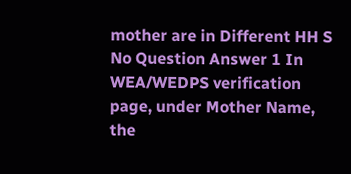mother are in Different HH S No Question Answer 1 In WEA/WEDPS verification page, under Mother Name, the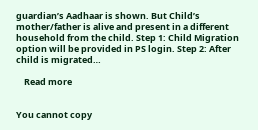guardian’s Aadhaar is shown. But Child’s mother/father is alive and present in a different household from the child. Step 1: Child Migration option will be provided in PS login. Step 2: After child is migrated…

    Read more


You cannot copy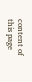content of this page